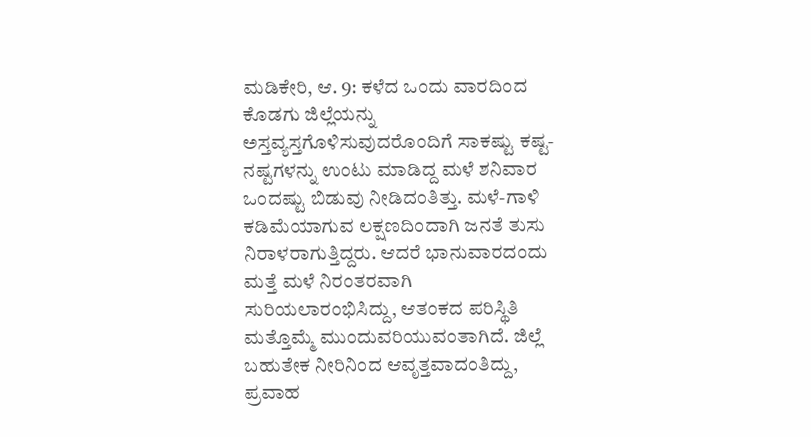ಮಡಿಕೇರಿ, ಆ. 9: ಕಳೆದ ಒಂದು ವಾರದಿಂದ ಕೊಡಗು ಜಿಲ್ಲೆಯನ್ನು ಅಸ್ತವ್ಯಸ್ತಗೊಳಿಸುವುದರೊಂದಿಗೆ ಸಾಕಷ್ಟು ಕಷ್ಟ-ನಷ್ಟಗಳನ್ನು ಉಂಟು ಮಾಡಿದ್ದ ಮಳೆ ಶನಿವಾರ ಒಂದಷ್ಟು ಬಿಡುವು ನೀಡಿದಂತಿತ್ತು. ಮಳೆ-ಗಾಳಿ ಕಡಿಮೆಯಾಗುವ ಲಕ್ಷಣದಿಂದಾಗಿ ಜನತೆ ತುಸು ನಿರಾಳರಾಗುತ್ತಿದ್ದರು. ಆದರೆ ಭಾನುವಾರದಂದು ಮತ್ತೆ ಮಳೆ ನಿರಂತರವಾಗಿ ಸುರಿಯಲಾರಂಭಿಸಿದ್ದು, ಆತಂಕದ ಪರಿಸ್ಥಿತಿ ಮತ್ತೊಮ್ಮೆ ಮುಂದುವರಿಯುವಂತಾಗಿದೆ. ಜಿಲ್ಲೆ ಬಹುತೇಕ ನೀರಿನಿಂದ ಆವೃತ್ತವಾದಂತಿದ್ದು, ಪ್ರವಾಹ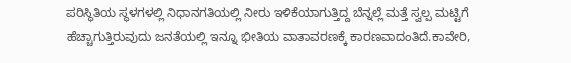ಪರಿಸ್ಥಿತಿಯ ಸ್ಥಳಗಳಲ್ಲಿ ನಿಧಾನಗತಿಯಲ್ಲಿ ನೀರು ಇಳಿಕೆಯಾಗುತ್ತಿದ್ದ ಬೆನ್ನಲ್ಲೆ ಮತ್ತೆ ಸ್ವಲ್ಪ ಮಟ್ಟಿಗೆ ಹೆಚ್ಚಾಗುತ್ತಿರುವುದು ಜನತೆಯಲ್ಲಿ ಇನ್ನೂ ಭೀತಿಯ ವಾತಾವರಣಕ್ಕೆ ಕಾರಣವಾದಂತಿದೆ.ಕಾವೇರಿ,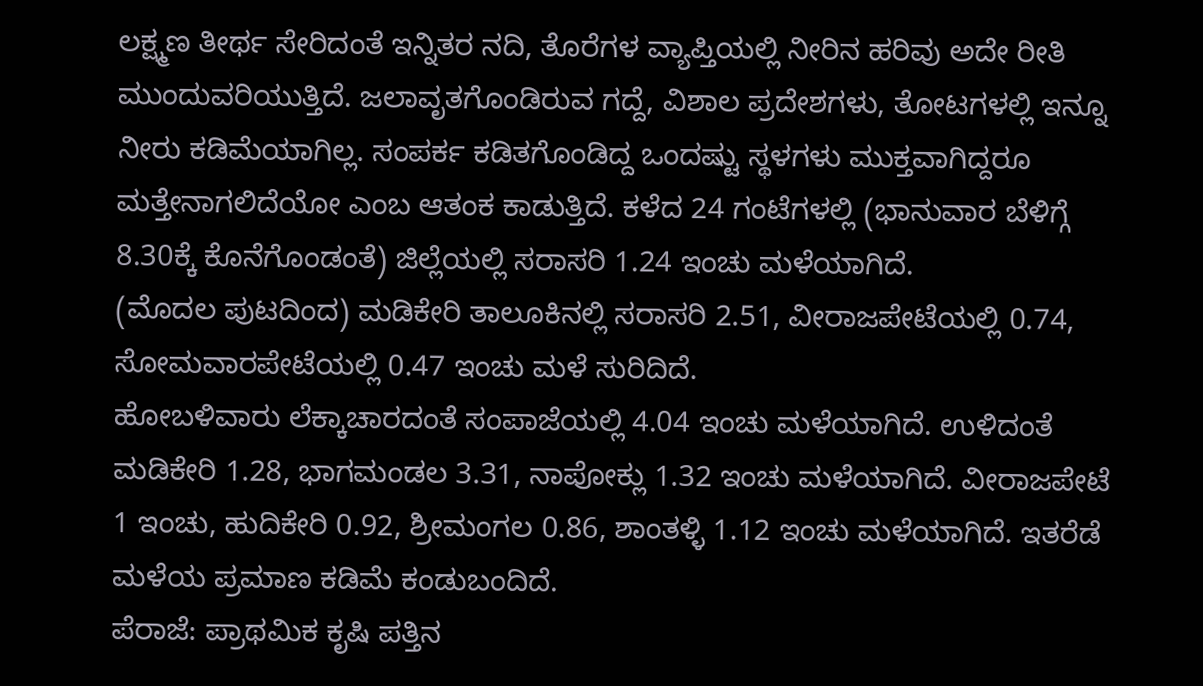ಲಕ್ಷ್ಮಣ ತೀರ್ಥ ಸೇರಿದಂತೆ ಇನ್ನಿತರ ನದಿ, ತೊರೆಗಳ ವ್ಯಾಪ್ತಿಯಲ್ಲಿ ನೀರಿನ ಹರಿವು ಅದೇ ರೀತಿ ಮುಂದುವರಿಯುತ್ತಿದೆ. ಜಲಾವೃತಗೊಂಡಿರುವ ಗದ್ದೆ, ವಿಶಾಲ ಪ್ರದೇಶಗಳು, ತೋಟಗಳಲ್ಲಿ ಇನ್ನೂ ನೀರು ಕಡಿಮೆಯಾಗಿಲ್ಲ. ಸಂಪರ್ಕ ಕಡಿತಗೊಂಡಿದ್ದ ಒಂದಷ್ಟು ಸ್ಥಳಗಳು ಮುಕ್ತವಾಗಿದ್ದರೂ ಮತ್ತೇನಾಗಲಿದೆಯೋ ಎಂಬ ಆತಂಕ ಕಾಡುತ್ತಿದೆ. ಕಳೆದ 24 ಗಂಟೆಗಳಲ್ಲಿ (ಭಾನುವಾರ ಬೆಳಿಗ್ಗೆ 8.30ಕ್ಕೆ ಕೊನೆಗೊಂಡಂತೆ) ಜಿಲ್ಲೆಯಲ್ಲಿ ಸರಾಸರಿ 1.24 ಇಂಚು ಮಳೆಯಾಗಿದೆ.
(ಮೊದಲ ಪುಟದಿಂದ) ಮಡಿಕೇರಿ ತಾಲೂಕಿನಲ್ಲಿ ಸರಾಸರಿ 2.51, ವೀರಾಜಪೇಟೆಯಲ್ಲಿ 0.74, ಸೋಮವಾರಪೇಟೆಯಲ್ಲಿ 0.47 ಇಂಚು ಮಳೆ ಸುರಿದಿದೆ.
ಹೋಬಳಿವಾರು ಲೆಕ್ಕಾಚಾರದಂತೆ ಸಂಪಾಜೆಯಲ್ಲಿ 4.04 ಇಂಚು ಮಳೆಯಾಗಿದೆ. ಉಳಿದಂತೆ ಮಡಿಕೇರಿ 1.28, ಭಾಗಮಂಡಲ 3.31, ನಾಪೋಕ್ಲು 1.32 ಇಂಚು ಮಳೆಯಾಗಿದೆ. ವೀರಾಜಪೇಟೆ 1 ಇಂಚು, ಹುದಿಕೇರಿ 0.92, ಶ್ರೀಮಂಗಲ 0.86, ಶಾಂತಳ್ಳಿ 1.12 ಇಂಚು ಮಳೆಯಾಗಿದೆ. ಇತರೆಡೆ ಮಳೆಯ ಪ್ರಮಾಣ ಕಡಿಮೆ ಕಂಡುಬಂದಿದೆ.
ಪೆರಾಜೆ: ಪ್ರಾಥಮಿಕ ಕೃಷಿ ಪತ್ತಿನ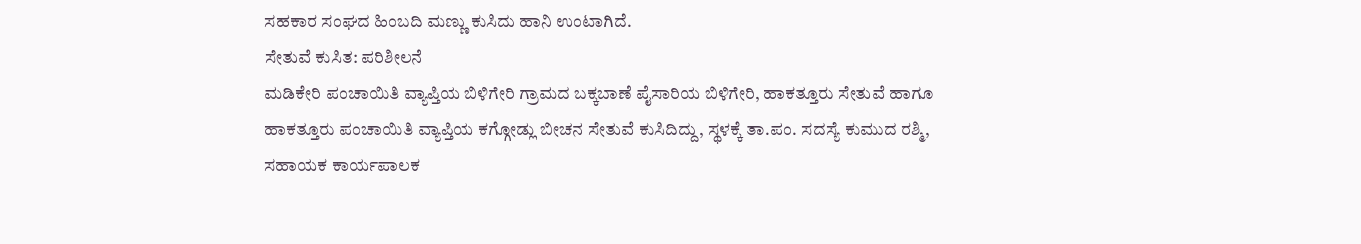ಸಹಕಾರ ಸಂಘದ ಹಿಂಬದಿ ಮಣ್ಣು ಕುಸಿದು ಹಾನಿ ಉಂಟಾಗಿದೆ.
ಸೇತುವೆ ಕುಸಿತ: ಪರಿಶೀಲನೆ
ಮಡಿಕೇರಿ ಪಂಚಾಯಿತಿ ವ್ಯಾಪ್ತಿಯ ಬಿಳಿಗೇರಿ ಗ್ರಾಮದ ಬಕ್ಕಬಾಣೆ ಪೈಸಾರಿಯ ಬಿಳಿಗೇರಿ, ಹಾಕತ್ತೂರು ಸೇತುವೆ ಹಾಗೂ ಹಾಕತ್ತೂರು ಪಂಚಾಯಿತಿ ವ್ಯಾಪ್ತಿಯ ಕಗ್ಗೋಡ್ಲು ಬೀಚನ ಸೇತುವೆ ಕುಸಿದಿದ್ದು, ಸ್ಥಳಕ್ಕೆ ತಾ.ಪಂ. ಸದಸ್ಯೆ ಕುಮುದ ರಶ್ಮಿ, ಸಹಾಯಕ ಕಾರ್ಯಪಾಲಕ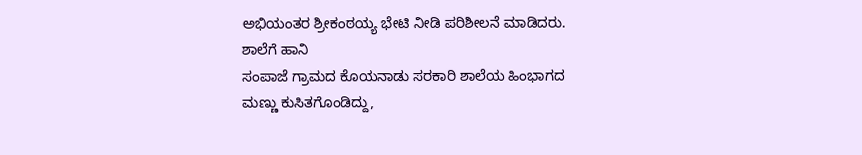ಅಭಿಯಂತರ ಶ್ರೀಕಂಠಯ್ಯ ಭೇಟಿ ನೀಡಿ ಪರಿಶೀಲನೆ ಮಾಡಿದರು.
ಶಾಲೆಗೆ ಹಾನಿ
ಸಂಪಾಜೆ ಗ್ರಾಮದ ಕೊಯನಾಡು ಸರಕಾರಿ ಶಾಲೆಯ ಹಿಂಭಾಗದ ಮಣ್ಣು ಕುಸಿತಗೊಂಡಿದ್ದು,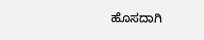ಹೊಸದಾಗಿ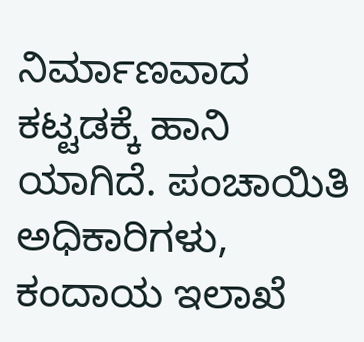ನಿರ್ಮಾಣವಾದ ಕಟ್ಟಡಕ್ಕೆ ಹಾನಿ ಯಾಗಿದೆ. ಪಂಚಾಯಿತಿ ಅಧಿಕಾರಿಗಳು, ಕಂದಾಯ ಇಲಾಖೆ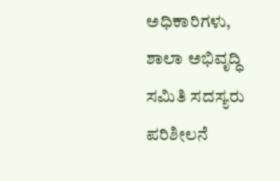ಅಧಿಕಾರಿಗಳು, ಶಾಲಾ ಅಭಿವೃದ್ಧಿ ಸಮಿತಿ ಸದಸ್ಯರು ಪರಿಶೀಲನೆ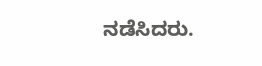ನಡೆಸಿದರು.